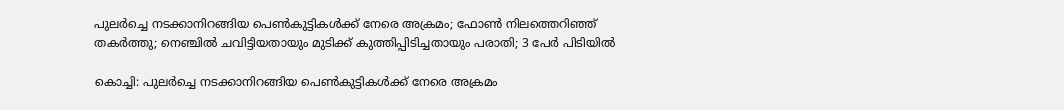പുലര്‍ച്ചെ നടക്കാനിറങ്ങിയ പെണ്‍കുട്ടികള്‍ക്ക് നേരെ അക്രമം; ഫോണ്‍ നിലത്തെറിഞ്ഞ് തകര്‍ത്തു; നെഞ്ചില്‍ ചവിട്ടിയതായും മുടിക്ക് കുത്തിപ്പിടിച്ചതായും പരാതി; 3 പേര്‍ പിടിയില്‍

കൊച്ചി: പുലര്‍ച്ചെ നടക്കാനിറങ്ങിയ പെണ്‍കുട്ടികള്‍ക്ക് നേരെ അക്രമം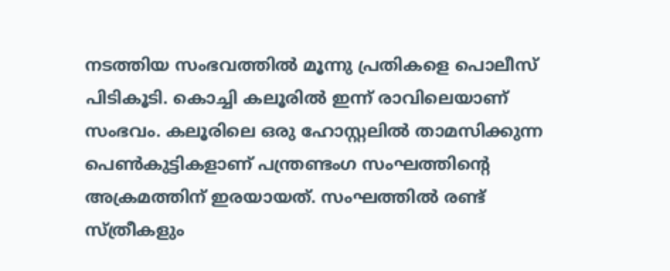നടത്തിയ സംഭവത്തില്‍ മൂന്നു പ്രതികളെ പൊലീസ് പിടികൂടി. കൊച്ചി കലൂരില്‍ ഇന്ന് രാവിലെയാണ് സംഭവം. കലൂരിലെ ഒരു ഹോസ്റ്റലില്‍ താമസിക്കുന്ന പെണ്‍കുട്ടികളാണ് പന്ത്രണ്ടംഗ സംഘത്തിന്റെ അക്രമത്തിന് ഇരയായത്. സംഘത്തില്‍ രണ്ട് സ്ത്രീകളും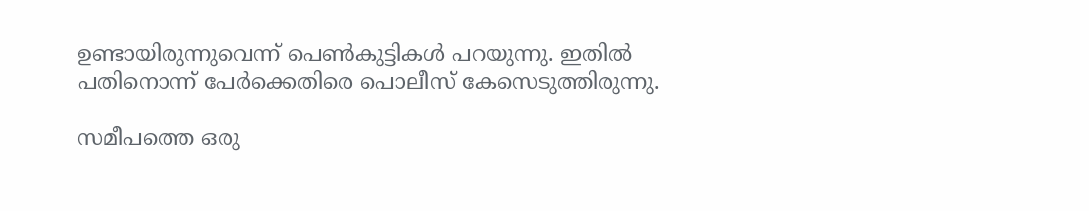ഉണ്ടായിരുന്നുവെന്ന് പെണ്‍കുട്ടികള്‍ പറയുന്നു. ഇതില്‍ പതിനൊന്ന് പേര്‍ക്കെതിരെ പൊലീസ് കേസെടുത്തിരുന്നു.

സമീപത്തെ ഒരു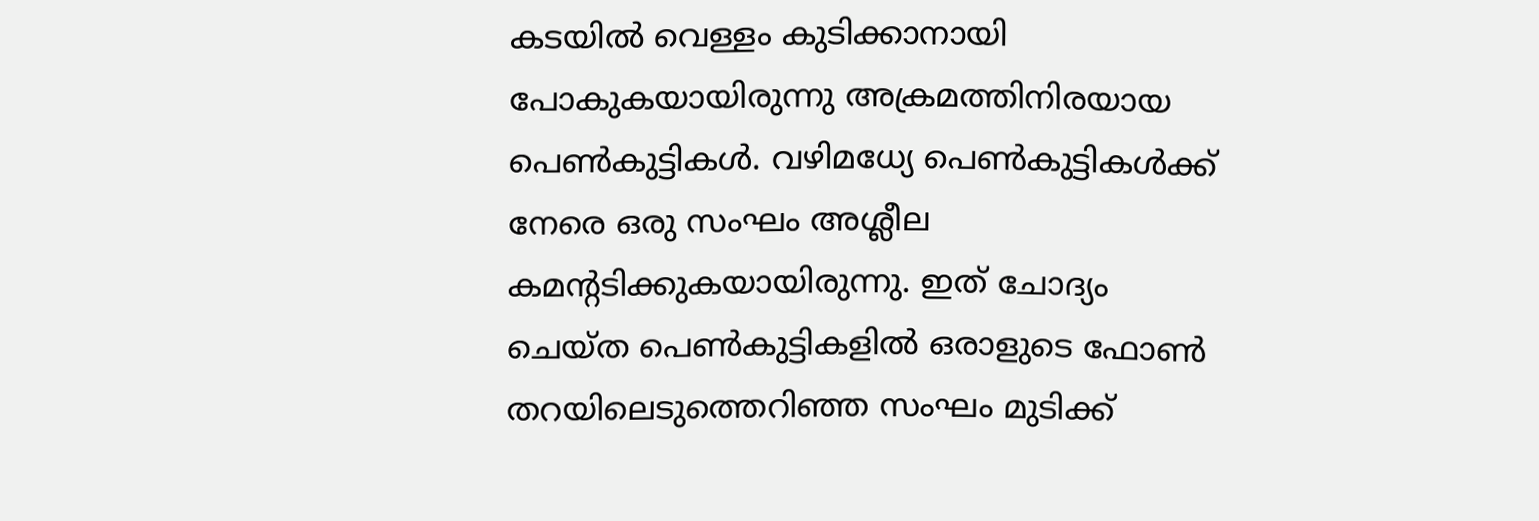കടയില്‍ വെള്ളം കുടിക്കാനായി പോകുകയായിരുന്നു അക്രമത്തിനിരയായ പെണ്‍കുട്ടികള്‍. വഴിമധ്യേ പെണ്‍കുട്ടികള്‍ക്ക് നേരെ ഒരു സംഘം അശ്ലീല കമന്റടിക്കുകയായിരുന്നു. ഇത് ചോദ്യം ചെയ്ത പെണ്‍കുട്ടികളില്‍ ഒരാളുടെ ഫോണ്‍ തറയിലെടുത്തെറിഞ്ഞ സംഘം മുടിക്ക്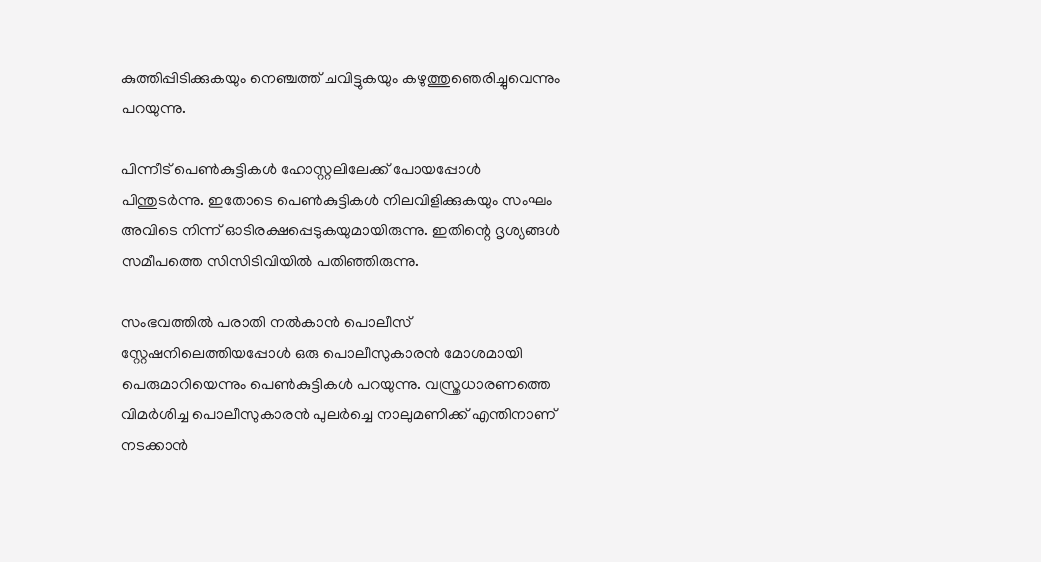കുത്തിപ്പിടിക്കുകയും നെഞ്ചത്ത് ചവിട്ടുകയും കഴുത്തുഞെരിച്ചുവെന്നും പറയുന്നു.

പിന്നീട് പെണ്‍കുട്ടികള്‍ ഹോസ്റ്റലിലേക്ക് പോയപ്പോള്‍ പിന്തുടര്‍ന്നു. ഇതോടെ പെണ്‍കുട്ടികള്‍ നിലവിളിക്കുകയും സംഘം അവിടെ നിന്ന് ഓടിരക്ഷപ്പെടുകയുമായിരുന്നു. ഇതിന്റെ ദൃശ്യങ്ങള്‍ സമീപത്തെ സിസിടിവിയില്‍ പതിഞ്ഞിരുന്നു.

സംഭവത്തില്‍ പരാതി നല്‍കാന്‍ പൊലീസ് സ്റ്റേഷനിലെത്തിയപ്പോള്‍ ഒരു പൊലീസുകാരന്‍ മോശമായി പെരുമാറിയെന്നും പെണ്‍കുട്ടികള്‍ പറയുന്നു. വസ്ത്രധാരണത്തെ വിമര്‍ശിച്ച പൊലീസുകാരന്‍ പുലര്‍ച്ചെ നാലുമണിക്ക് എന്തിനാണ് നടക്കാന്‍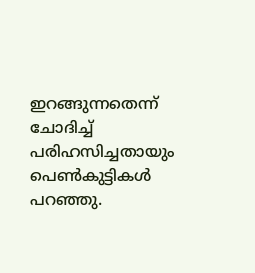ഇറങ്ങുന്നതെന്ന് ചോദിച്ച് പരിഹസിച്ചതായും പെണ്‍കുട്ടികള്‍ പറഞ്ഞു.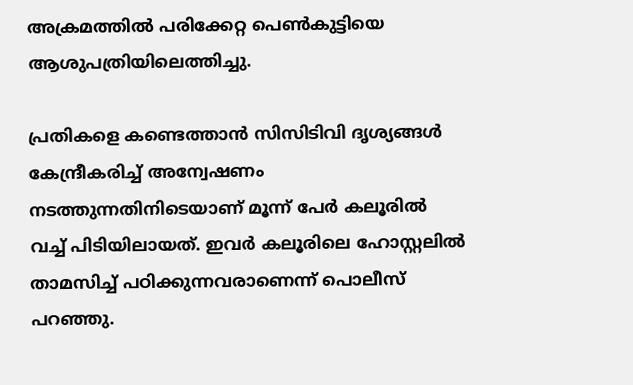അക്രമത്തില്‍ പരിക്കേറ്റ പെണ്‍കുട്ടിയെ ആശുപത്രിയിലെത്തിച്ചു.

പ്രതികളെ കണ്ടെത്താന്‍ സിസിടിവി ദൃശ്യങ്ങള്‍ കേന്ദ്രീകരിച്ച് അന്വേഷണം നടത്തുന്നതിനിടെയാണ് മൂന്ന് പേര്‍ കലൂരില്‍ വച്ച് പിടിയിലായത്. ഇവര്‍ കലൂരിലെ ഹോസ്റ്റലില്‍ താമസിച്ച് പഠിക്കുന്നവരാണെന്ന് പൊലീസ് പറഞ്ഞു.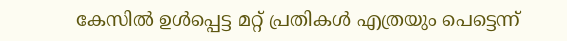കേസില്‍ ഉള്‍പ്പെട്ട മറ്റ് പ്രതികള്‍ എത്രയും പെട്ടെന്ന്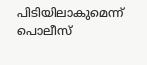പിടിയിലാകുമെന്ന് പൊലീസ്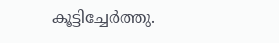കൂട്ടിച്ചേര്‍ത്തു.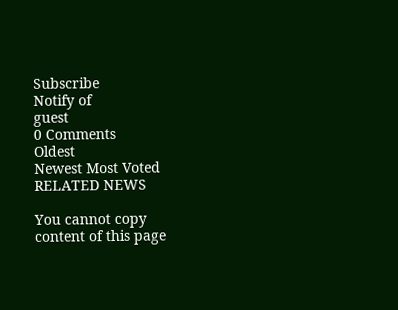Subscribe
Notify of
guest
0 Comments
Oldest
Newest Most Voted
RELATED NEWS

You cannot copy content of this page